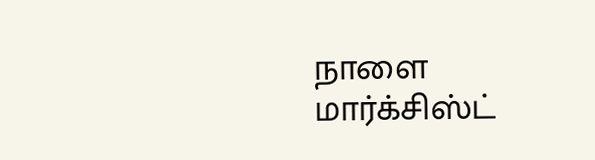நாளை மார்க்சிஸ்ட்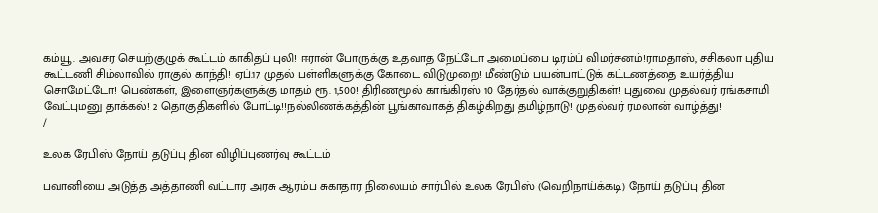கம்யூ. அவசர செயற்குழுக் கூட்டம் காகிதப் புலி! ஈரான் போருக்கு உதவாத நேட்டோ அமைப்பை டிரம்ப் விமர்சனம்!ராமதாஸ், சசிகலா புதிய கூட்டணி சிம்லாவில் ராகுல் காந்தி! ஏப்.17 முதல் பள்ளிகளுக்கு கோடை விடுமுறை! மீண்டும் பயன்பாட்டுக் கட்டணத்தை உயர்த்திய சொமேட்டோ! பெண்கள், இளைஞர்களுக்கு மாதம் ரூ. 1,500! திரிணமூல் காங்கிரஸ் 10 தேர்தல் வாக்குறுதிகள்! புதுவை முதல்வர் ரங்கசாமி வேட்புமனு தாக்கல்! 2 தொகுதிகளில் போட்டி!!நல்லிணக்கத்தின் பூங்காவாகத் திகழ்கிறது தமிழ்நாடு! முதல்வர் ரமலான் வாழ்த்து!
/

உலக ரேபிஸ் நோய் தடுப்பு தின விழிப்புணர்வு கூட்டம்

பவானியை அடுத்த அத்தாணி வட்டார அரசு ஆரம்ப சுகாதார நிலையம் சார்பில் உலக ரேபிஸ் (வெறிநாய்க்கடி) நோய் தடுப்பு தின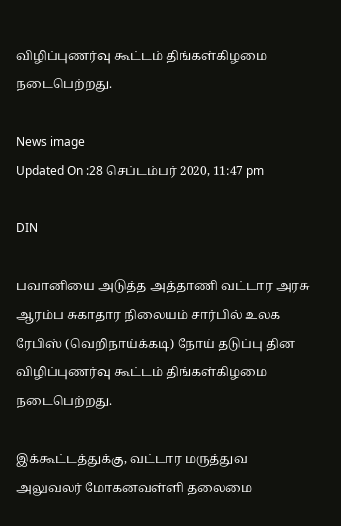விழிப்புணர்வு கூட்டம் திங்கள்கிழமை நடைபெற்றது.

News image
Updated On :28 செப்டம்பர் 2020, 11:47 pm

DIN

பவானியை அடுத்த அத்தாணி வட்டார அரசு ஆரம்ப சுகாதார நிலையம் சார்பில் உலக ரேபிஸ் (வெறிநாய்க்கடி) நோய் தடுப்பு தின விழிப்புணர்வு கூட்டம் திங்கள்கிழமை நடைபெற்றது.

இக்கூட்டத்துக்கு, வட்டார மருத்துவ அலுவலர் மோகனவள்ளி தலைமை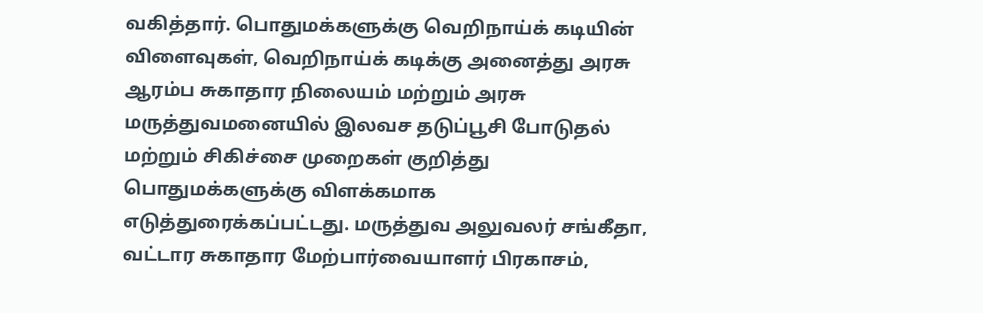வகித்தார். பொதுமக்களுக்கு வெறிநாய்க் கடியின் விளைவுகள், வெறிநாய்க் கடிக்கு அனைத்து அரசு ஆரம்ப சுகாதார நிலையம் மற்றும் அரசு மருத்துவமனையில் இலவச தடுப்பூசி போடுதல் மற்றும் சிகிச்சை முறைகள் குறித்து பொதுமக்களுக்கு விளக்கமாக எடுத்துரைக்கப்பட்டது. மருத்துவ அலுவலர் சங்கீதா, வட்டார சுகாதார மேற்பார்வையாளர் பிரகாசம்,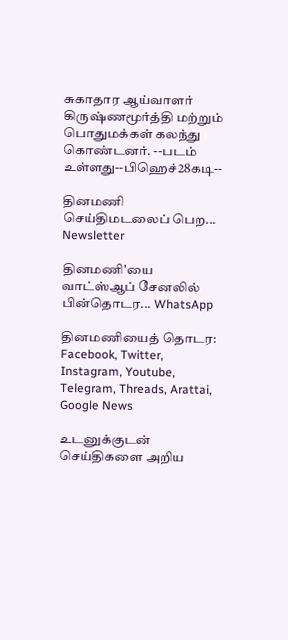சுகாதார ஆய்வாளர் கிருஷ்ணமூர்த்தி மற்றும் பொதுமக்கள் கலந்து கொண்டனர். --படம் உள்ளது--பிஹெச்28கடி--

தினமணி செய்திமடலைப் பெற... Newsletter

தினமணி'யை வாட்ஸ்ஆப் சேனலில் பின்தொடர... WhatsApp

தினமணியைத் தொடர: Facebook, Twitter, Instagram, Youtube, Telegram, Threads, Arattai, Google News

உடனுக்குடன் செய்திகளை அறிய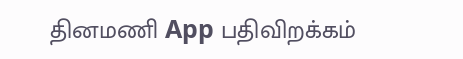தினமணி App பதிவிறக்கம்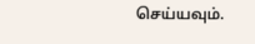செய்யவும்.